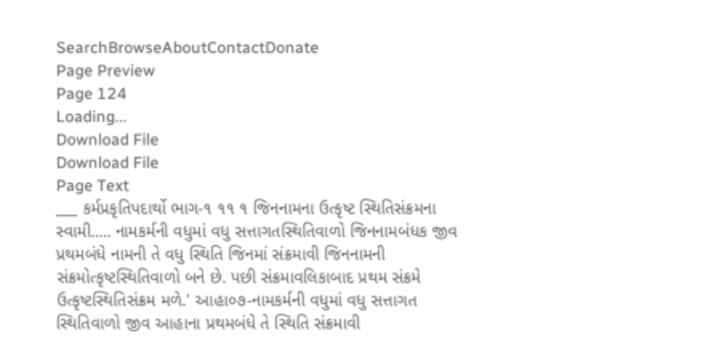SearchBrowseAboutContactDonate
Page Preview
Page 124
Loading...
Download File
Download File
Page Text
___ કર્મપ્રકૃતિપદાર્થો ભાગ-૧ ૧૧ ૧ જિનનામના ઉત્કૃષ્ટ સ્થિતિસંક્રમના સ્વામી..... નામકર્મની વધુમાં વધુ સત્તાગતસ્થિતિવાળો જિનનામબંધક જીવ પ્રથમબંધે નામની તે વધુ સ્થિતિ જિનમાં સંક્રમાવી જિનનામની સંક્રમોત્કૃષ્ટસ્થિતિવાળો બને છે. પછી સંક્રમાવલિકાબાદ પ્રથમ સંક્રમે ઉત્કૃષ્ટસ્થિતિસંક્રમ મળે.' આહા૦૭-નામકર્મની વધુમાં વધુ સત્તાગત સ્થિતિવાળો જીવ આહાના પ્રથમબંધે તે સ્થિતિ સંક્રમાવી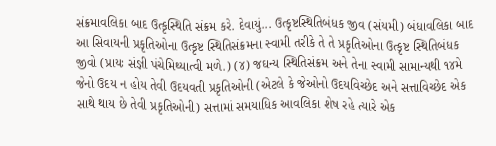સંક્રમાવલિકા બાદ ઉત્કૃસ્થિતિ સંક્રમ કરે. દેવાયું... ઉત્કૃષ્ટસ્થિતિબંધક જીવ (સંયમી) બંધાવલિકા બાદ આ સિવાયની પ્રકૃતિઓના ઉત્કૃષ્ટ સ્થિતિસંક્રમના સ્વામી તરીકે તે તે પ્રકૃતિઓના ઉત્કૃષ્ટ સ્થિતિબંધક જીવો (પ્રાયઃ સંજ્ઞી પંચેમિથ્યાત્વી મળે.) (૪) જઘન્ય સ્થિતિસંક્રમ અને તેના સ્વામી સામાન્યથી ૧૪મે જેનો ઉદય ન હોય તેવી ઉદયવતી પ્રકૃતિઓની (એટલે કે જેઓનો ઉદયવિચ્છેદ અને સત્તાવિચ્છેદ એક સાથે થાય છે તેવી પ્રકૃતિઓની) સત્તામાં સમયાધિક આવલિકા શેષ રહે ત્યારે એક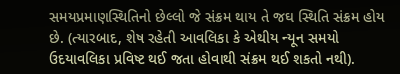સમયપ્રમાણસ્થિતિનો છેલ્લો જે સંક્રમ થાય તે જઘ સ્થિતિ સંક્રમ હોય છે. (ત્યારબાદ, શેષ રહેતી આવલિકા કે એથીય ન્યૂન સમયો ઉદયાવલિકા પ્રવિષ્ટ થઈ જતા હોવાથી સંક્રમ થઈ શકતો નથી).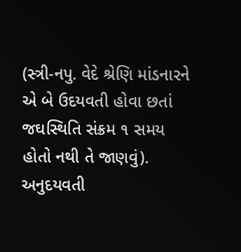(સ્ત્રી-નપુ. વેદે શ્રેણિ માંડનારને એ બે ઉદયવતી હોવા છતાં જઘસ્થિતિ સંક્રમ ૧ સમય હોતો નથી તે જાણવું). અનુદયવતી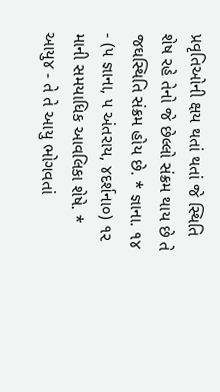પ્રવૃતિઓની ક્ષય થતાં થતાં જે સ્થિતિ શેષ રહે તેનો જે છેલ્લો સંક્રમ થાય છે તે જઘસ્થિતિ સંક્રમ હોય છે. * જ્ઞાના. ૧૪ - (૫ જ્ઞાના, ૫ અંતરાય, ૪દર્શના૦) ૧૨ માની સમયાધિક આવલિકા શેષે. * આયુ૪ - તે તે આયુ ભોગવતાં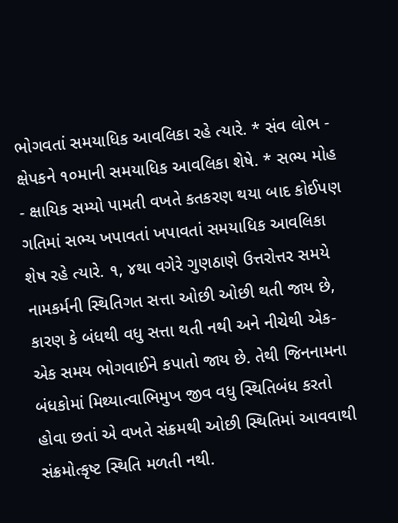ભોગવતાં સમયાધિક આવલિકા રહે ત્યારે. * સંવ લોભ - ક્ષેપકને ૧૦માની સમયાધિક આવલિકા શેષે. * સભ્ય મોહ - ક્ષાયિક સમ્યો પામતી વખતે કતકરણ થયા બાદ કોઈપણ ગતિમાં સભ્ય ખપાવતાં ખપાવતાં સમયાધિક આવલિકા શેષ રહે ત્યારે. ૧, ૪થા વગેરે ગુણઠાણે ઉત્તરોત્તર સમયે નામકર્મની સ્થિતિગત સત્તા ઓછી ઓછી થતી જાય છે, કારણ કે બંધથી વધુ સત્તા થતી નથી અને નીચેથી એક-એક સમય ભોગવાઈને કપાતો જાય છે. તેથી જિનનામના બંધકોમાં મિથ્યાત્વાભિમુખ જીવ વધુ સ્થિતિબંધ કરતો હોવા છતાં એ વખતે સંક્રમથી ઓછી સ્થિતિમાં આવવાથી સંક્રમોત્કૃષ્ટ સ્થિતિ મળતી નથી.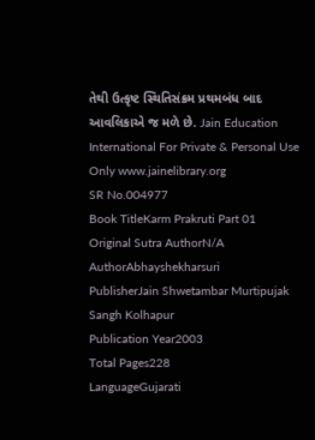તેથી ઉત્કૃષ્ટ સ્થિતિસંક્રમ પ્રથમબંધ બાદ આવલિકાએ જ મળે છે. Jain Education International For Private & Personal Use Only www.jainelibrary.org
SR No.004977
Book TitleKarm Prakruti Part 01
Original Sutra AuthorN/A
AuthorAbhayshekharsuri
PublisherJain Shwetambar Murtipujak Sangh Kolhapur
Publication Year2003
Total Pages228
LanguageGujarati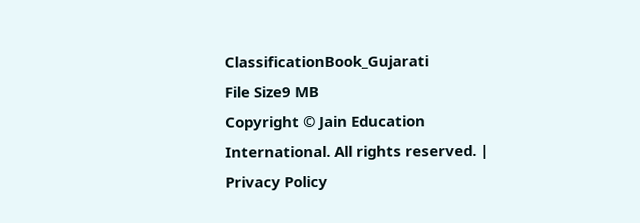ClassificationBook_Gujarati
File Size9 MB
Copyright © Jain Education International. All rights reserved. | Privacy Policy